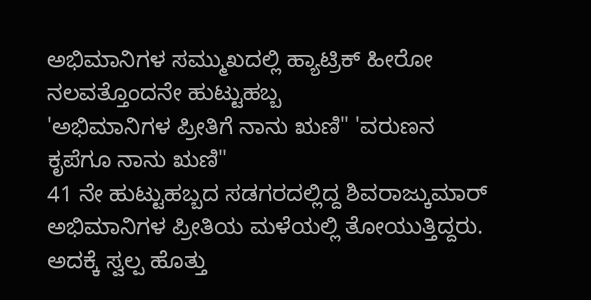ಅಭಿಮಾನಿಗಳ ಸಮ್ಮುಖದಲ್ಲಿ ಹ್ಯಾಟ್ರಿಕ್ ಹೀರೋ ನಲವತ್ತೊಂದನೇ ಹುಟ್ಟುಹಬ್ಬ
'ಅಭಿಮಾನಿಗಳ ಪ್ರೀತಿಗೆ ನಾನು ಋಣಿ" 'ವರುಣನ ಕೃಪೆಗೂ ನಾನು ಋಣಿ"
41 ನೇ ಹುಟ್ಟುಹಬ್ಬದ ಸಡಗರದಲ್ಲಿದ್ದ ಶಿವರಾಜ್ಕುಮಾರ್ ಅಭಿಮಾನಿಗಳ ಪ್ರೀತಿಯ ಮಳೆಯಲ್ಲಿ ತೋಯುತ್ತಿದ್ದರು. ಅದಕ್ಕೆ ಸ್ವಲ್ಪ ಹೊತ್ತು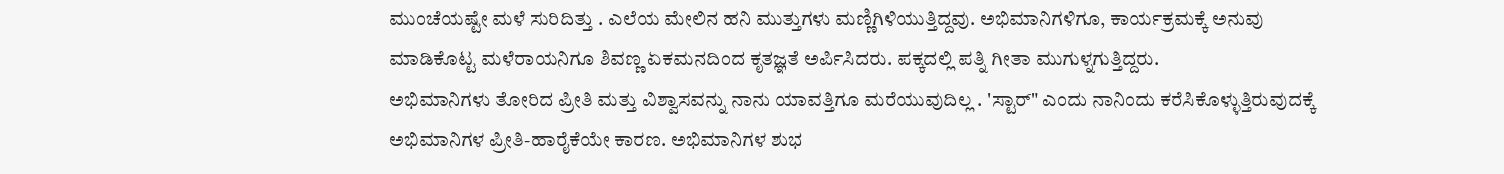ಮುಂಚೆಯಷ್ಟೇ ಮಳೆ ಸುರಿದಿತ್ತು . ಎಲೆಯ ಮೇಲಿನ ಹನಿ ಮುತ್ತುಗಳು ಮಣ್ಣಿಗಿಳಿಯುತ್ತಿದ್ದವು. ಅಭಿಮಾನಿಗಳಿಗೂ, ಕಾರ್ಯಕ್ರಮಕ್ಕೆ ಅನುವು ಮಾಡಿಕೊಟ್ಟ ಮಳೆರಾಯನಿಗೂ ಶಿವಣ್ಣ ಏಕಮನದಿಂದ ಕೃತಜ್ಞತೆ ಅರ್ಪಿಸಿದರು. ಪಕ್ಕದಲ್ಲಿ ಪತ್ನಿ ಗೀತಾ ಮುಗುಳ್ನಗುತ್ತಿದ್ದರು.
ಅಭಿಮಾನಿಗಳು ತೋರಿದ ಪ್ರೀತಿ ಮತ್ತು ವಿಶ್ವಾಸವನ್ನು ನಾನು ಯಾವತ್ತಿಗೂ ಮರೆಯುವುದಿಲ್ಲ . 'ಸ್ಟಾರ್" ಎಂದು ನಾನಿಂದು ಕರೆಸಿಕೊಳ್ಳುತ್ತಿರುವುದಕ್ಕೆ ಅಭಿಮಾನಿಗಳ ಪ್ರೀತಿ-ಹಾರೈಕೆಯೇ ಕಾರಣ. ಅಭಿಮಾನಿಗಳ ಶುಭ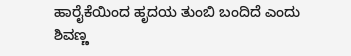ಹಾರೈಕೆಯಿಂದ ಹೃದಯ ತುಂಬಿ ಬಂದಿದೆ ಎಂದು ಶಿವಣ್ಣ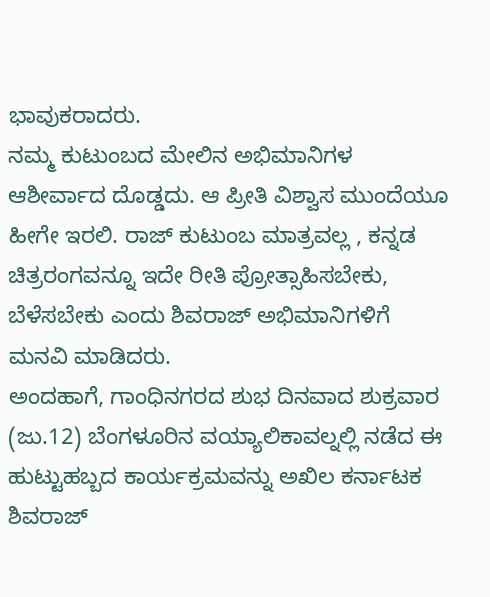ಭಾವುಕರಾದರು.
ನಮ್ಮ ಕುಟುಂಬದ ಮೇಲಿನ ಅಭಿಮಾನಿಗಳ ಆಶೀರ್ವಾದ ದೊಡ್ಡದು. ಆ ಪ್ರೀತಿ ವಿಶ್ವಾಸ ಮುಂದೆಯೂ ಹೀಗೇ ಇರಲಿ. ರಾಜ್ ಕುಟುಂಬ ಮಾತ್ರವಲ್ಲ , ಕನ್ನಡ ಚಿತ್ರರಂಗವನ್ನೂ ಇದೇ ರೀತಿ ಪ್ರೋತ್ಸಾಹಿಸಬೇಕು, ಬೆಳೆಸಬೇಕು ಎಂದು ಶಿವರಾಜ್ ಅಭಿಮಾನಿಗಳಿಗೆ ಮನವಿ ಮಾಡಿದರು.
ಅಂದಹಾಗೆ, ಗಾಂಧಿನಗರದ ಶುಭ ದಿನವಾದ ಶುಕ್ರವಾರ (ಜು.12) ಬೆಂಗಳೂರಿನ ವಯ್ಯಾಲಿಕಾವಲ್ನಲ್ಲಿ ನಡೆದ ಈ ಹುಟ್ಟುಹಬ್ಬದ ಕಾರ್ಯಕ್ರಮವನ್ನು ಅಖಿಲ ಕರ್ನಾಟಕ ಶಿವರಾಜ್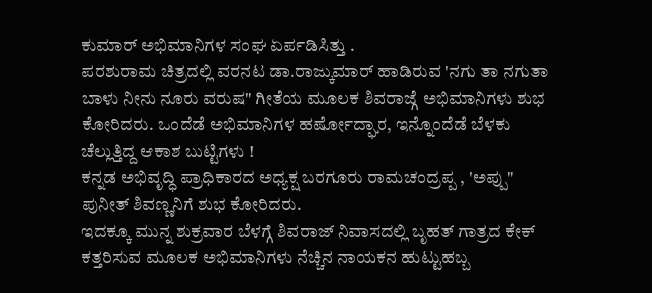ಕುಮಾರ್ ಅಭಿಮಾನಿಗಳ ಸಂಘ ಏರ್ಪಡಿಸಿತ್ತು .
ಪರಶುರಾಮ ಚಿತ್ರದಲ್ಲಿ ವರನಟ ಡಾ.ರಾಜ್ಕುಮಾರ್ ಹಾಡಿರುವ 'ನಗು ತಾ ನಗುತಾ ಬಾಳು ನೀನು ನೂರು ವರುಷ" ಗೀತೆಯ ಮೂಲಕ ಶಿವರಾಜ್ಗೆ ಅಭಿಮಾನಿಗಳು ಶುಭ ಕೋರಿದರು. ಒಂದೆಡೆ ಅಭಿಮಾನಿಗಳ ಹರ್ಷೋದ್ಘಾರ, ಇನ್ನೊಂದೆಡೆ ಬೆಳಕು ಚೆಲ್ಲುತ್ತಿದ್ದ ಆಕಾಶ ಬುಟ್ಟಿಗಳು !
ಕನ್ನಡ ಅಭಿವೃದ್ಧಿ ಪ್ರಾಧಿಕಾರದ ಅಧ್ಯಕ್ಷ ಬರಗೂರು ರಾಮಚಂದ್ರಪ್ಪ , 'ಅಪ್ಪು" ಪುನೀತ್ ಶಿವಣ್ಣನಿಗೆ ಶುಭ ಕೋರಿದರು.
ಇದಕ್ಕೂ ಮುನ್ನ ಶುಕ್ರವಾರ ಬೆಳಗ್ಗೆ ಶಿವರಾಜ್ ನಿವಾಸದಲ್ಲಿ ಬೃಹತ್ ಗಾತ್ರದ ಕೇಕ್ ಕತ್ತರಿಸುವ ಮೂಲಕ ಅಭಿಮಾನಿಗಳು ನೆಚ್ಚಿನ ನಾಯಕನ ಹುಟ್ಟುಹಬ್ಬ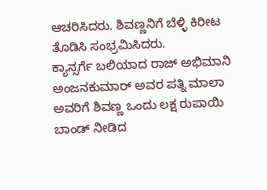ಆಚರಿಸಿದರು. ಶಿವಣ್ಣನಿಗೆ ಬೆಳ್ಳಿ ಕಿರೀಟ ತೊಡಿಸಿ ಸಂಭ್ರಮಿಸಿದರು.
ಕ್ಯಾನ್ಸರ್ಗೆ ಬಲಿಯಾದ ರಾಜ್ ಅಭಿಮಾನಿ ಅಂಜನಕುಮಾರ್ ಅವರ ಪತ್ನಿ ಮಾಲಾ ಅವರಿಗೆ ಶಿವಣ್ಣ ಒಂದು ಲಕ್ಷ ರುಪಾಯಿ ಬಾಂಡ್ ನೀಡಿದ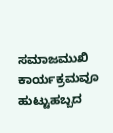ಸಮಾಜಮುಖಿ ಕಾರ್ಯಕ್ರಮವೂ ಹುಟ್ಟುಹಬ್ಬದ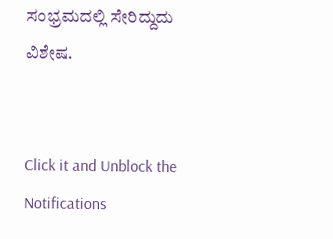ಸಂಭ್ರಮದಲ್ಲಿ ಸೇರಿದ್ದುದು ವಿಶೇಷ.


Click it and Unblock the Notifications